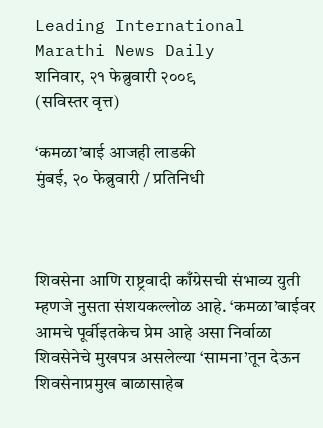Leading International Marathi News Daily
शनिवार, २१ फेब्रुवारी २००९
(सविस्तर वृत्त)

‘कमळा’बाई आजही लाडकी
मुंबई, २० फेब्रुवारी / प्रतिनिधी



शिवसेना आणि राष्ट्रवादी काँग्रेसची संभाव्य युती म्हणजे नुसता संशयकल्लोळ आहे. ‘कमळा’बाईवर आमचे पूर्वीइतकेच प्रेम आहे असा निर्वाळा शिवसेनेचे मुखपत्र असलेल्या ‘सामना’तून देऊन शिवसेनाप्रमुख बाळासाहेब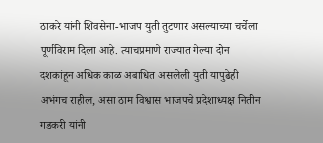ठाकरे यांनी शिवसेना-भाजप युती तुटणार असल्याच्या चर्चेला पूर्णविराम दिला आहे. त्याचप्रमाणे राज्यात गेल्या दोन दशकांहून अधिक काळ अबाधित असलेली युती यापुढेही अभंगच राहील, असा ठाम विश्वास भाजपचे प्रदेशाध्यक्ष नितीन गडकरी यांनी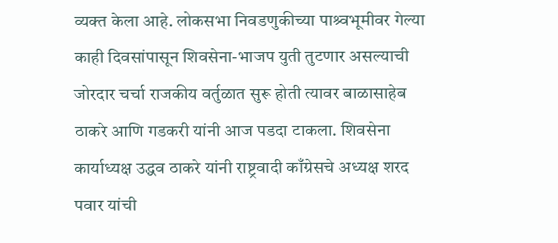व्यक्त केला आहे. लोकसभा निवडणुकीच्या पाश्र्वभूमीवर गेल्या काही दिवसांपासून शिवसेना-भाजप युती तुटणार असल्याची जोरदार चर्चा राजकीय वर्तुळात सुरू होती त्यावर बाळासाहेब ठाकरे आणि गडकरी यांनी आज पडदा टाकला. शिवसेना कार्याध्यक्ष उद्धव ठाकरे यांनी राष्ट्रवादी काँग्रेसचे अध्यक्ष शरद पवार यांची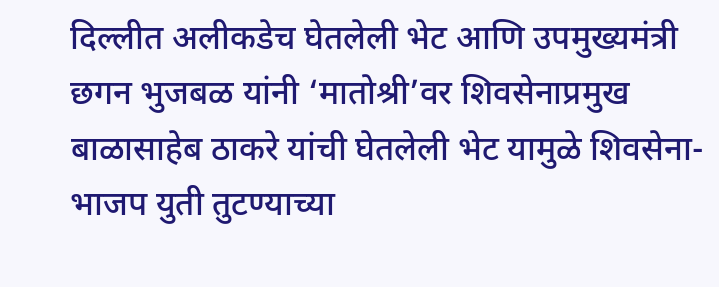दिल्लीत अलीकडेच घेतलेली भेट आणि उपमुख्यमंत्री छगन भुजबळ यांनी ‘मातोश्री’वर शिवसेनाप्रमुख बाळासाहेब ठाकरे यांची घेतलेली भेट यामुळे शिवसेना-भाजप युती तुटण्याच्या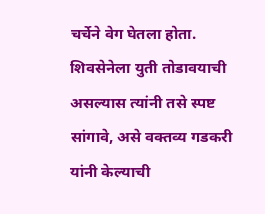चर्चेने वेग घेतला होता. शिवसेनेला युती तोडावयाची असल्यास त्यांनी तसे स्पष्ट सांगावे, असे वक्तव्य गडकरी यांनी केल्याची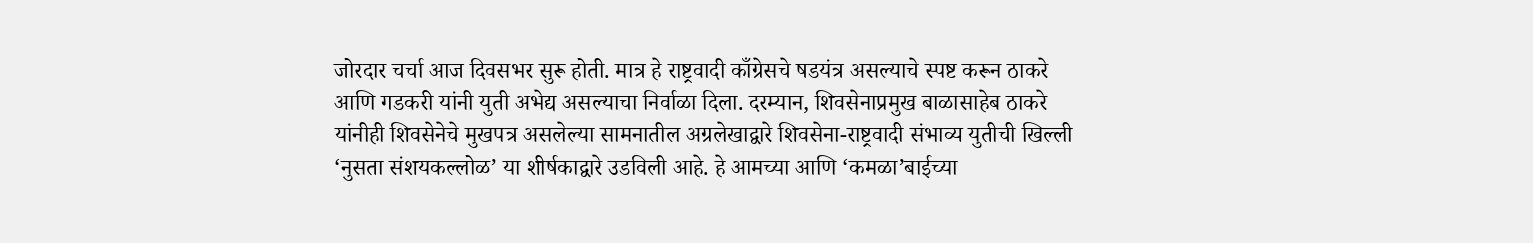जोरदार चर्चा आज दिवसभर सुरू होती. मात्र हे राष्ट्रवादी काँग्रेसचे षडयंत्र असल्याचे स्पष्ट करून ठाकरे आणि गडकरी यांनी युती अभेद्य असल्याचा निर्वाळा दिला. दरम्यान, शिवसेनाप्रमुख बाळासाहेब ठाकरे यांनीही शिवसेनेचे मुखपत्र असलेल्या सामनातील अग्रलेखाद्वारे शिवसेना-राष्ट्रवादी संभाव्य युतीची खिल्ली ‘नुसता संशयकल्लोळ’ या शीर्षकाद्वारे उडविली आहे. हे आमच्या आणि ‘कमळा’बाईच्या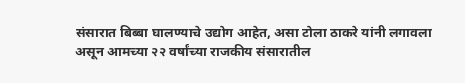संसारात बिब्बा घालण्याचे उद्योग आहेत, असा टोला ठाकरे यांनी लगावला असून आमच्या २२ वर्षांच्या राजकीय संसारातील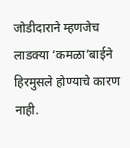जोडीदाराने म्हणजेच लाडक्या ‘कमळा’बाईने हिरमुसले होण्याचे कारण नाही.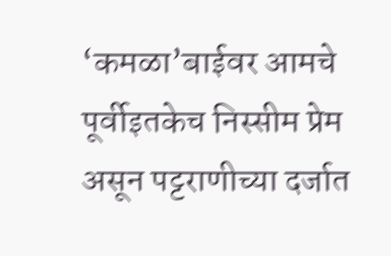‘कमळा’बाईवर आमचे पूर्वीइतकेच निस्सीम प्रेम असून पट्टराणीच्या दर्जात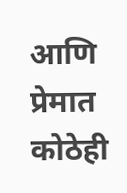आणि प्रेमात कोठेही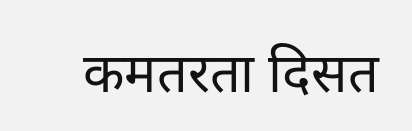कमतरता दिसत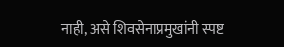नाही, असे शिवसेनाप्रमुखांनी स्पष्ट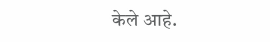केले आहे.